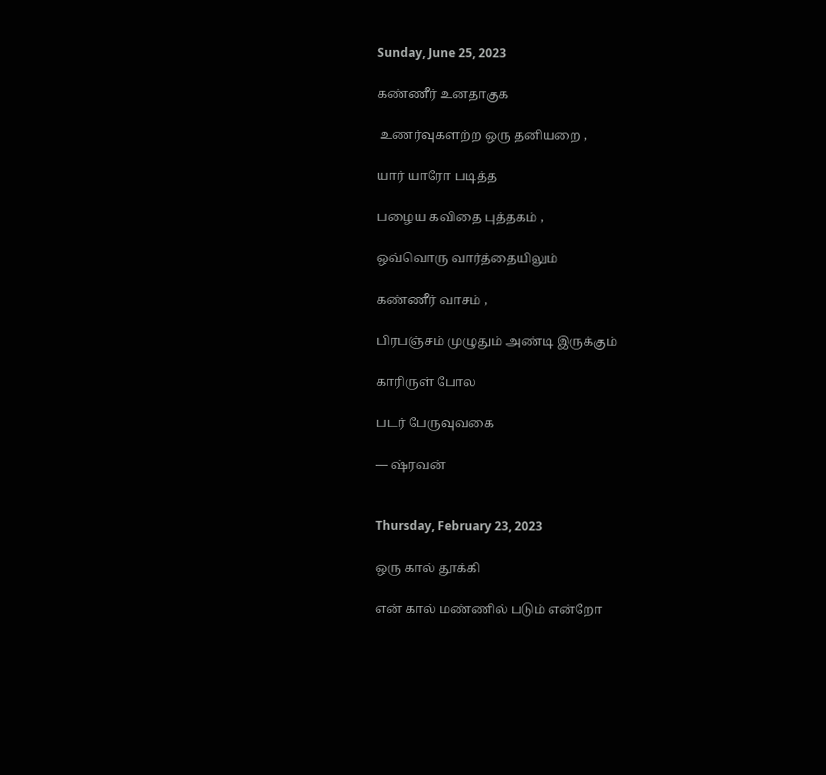Sunday, June 25, 2023

கண்ணீர் உனதாகுக

 உணர்வுகளற்ற ஒரு தனியறை ,

யார் யாரோ படித்த

பழைய கவிதை புத்தகம் ,

ஒவ்வொரு வார்த்தையிலும்

கண்ணீர் வாசம் ,

பிரபஞ்சம் முழுதும் அண்டி இருக்கும்

காரிருள் போல

படர் பேருவுவகை

— ஷ்ரவன்


Thursday, February 23, 2023

ஒரு கால் தூக்கி

என் கால் மண்ணில் படும் என்றோ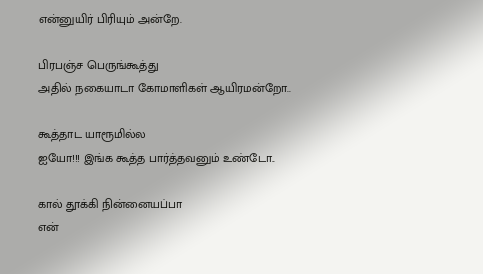என்னுயிர் பிரியும் அன்றே.

பிரபஞ்ச பெருங்கூத்து
அதில் நகையாடா கோமாளிகள் ஆயிரமன்றோ..

கூத்தாட யாரூமில்ல
ஐயோ!!! இங்க கூத்த பார்த்தவனும் உண்டோ..

கால் தூக்கி நின்னையப்பா
என்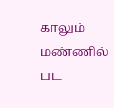காலும் மண்ணில் பட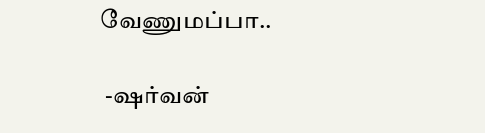வேணுமப்பா..

 -ஷர்வன்